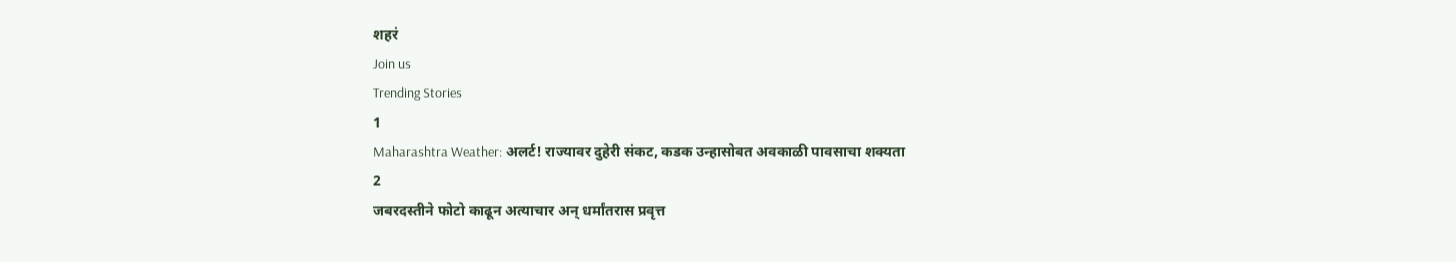शहरं
Join us
Trending Stories
1
Maharashtra Weather: अलर्ट! राज्यावर दुहेरी संकट, कडक उन्हासोबत अवकाळी पावसाचा शक्यता
2
जबरदस्तीने फोटो काढून अत्याचार अन् धर्मांतरास प्रवृत्त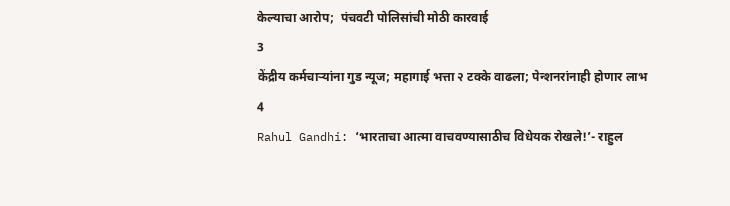केल्याचा आरोप;  पंचवटी पोलिसांची मोठी कारवाई
3
केंद्रीय कर्मचाऱ्यांना गुड न्यूज; महागाई भत्ता २ टक्के वाढला; पेन्शनरांनाही होणार लाभ
4
Rahul Gandhi: ‘भारताचा आत्मा वाचवण्यासाठीच विधेयक रोखले!’- राहुल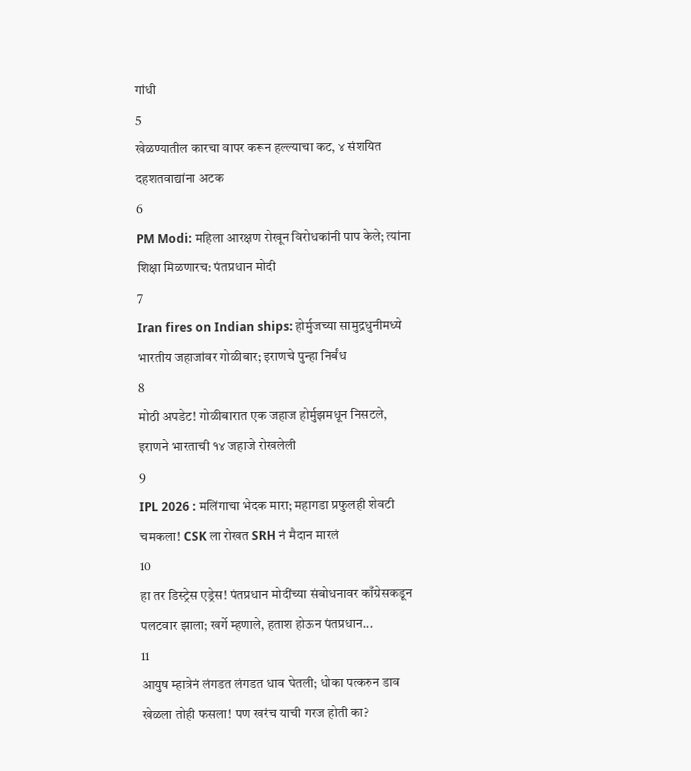गांधी
5
खेळण्यातील कारचा वापर करून हल्ल्याचा कट, ४ संशयित दहशतवाद्यांना अटक
6
PM Modi: महिला आरक्षण रोखून विरोधकांनी पाप केले; त्यांना शिक्षा मिळणारच: पंतप्रधान मोदी
7
Iran fires on Indian ships: होर्मुजच्या सामुद्रधुनीमध्ये भारतीय जहाजांवर गोळीबार; इराणचे पुन्हा निर्बंध
8
मोठी अपडेट! गोळीबारात एक जहाज होर्मुझमधून निसटले, इराणने भारताची १४ जहाजे रोखलेली
9
IPL 2026 : मलिंगाचा भेदक मारा; महागडा प्रफुलही शेवटी चमकला! CSK ला रोखत SRH नं मैदान मारलं
10
हा तर डिस्ट्रेस एड्रेस! पंतप्रधान मोदींच्या संबोधनावर काँग्रेसकडून पलटवार झाला; खर्गे म्हणाले, हताश होऊन पंतप्रधान...
11
आयुष म्हात्रेनं लंगडत लंगडत धाव घेतली; धोका पत्करुन डाव खेळला तोही फसला! पण खरंच याची गरज होती का?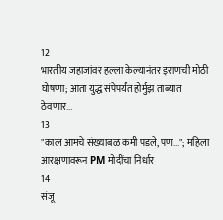12
भारतीय जहाजांवर हल्ला केल्यानंतर इराणची मोठी घोषणा; आता युद्ध संपेपर्यंत होर्मुझ ताब्यात ठेवणार...
13
"काल आमचे संख्याबळ कमी पडले, पण..."; महिला आरक्षणावरून PM मोदींचा निर्धार
14
संजू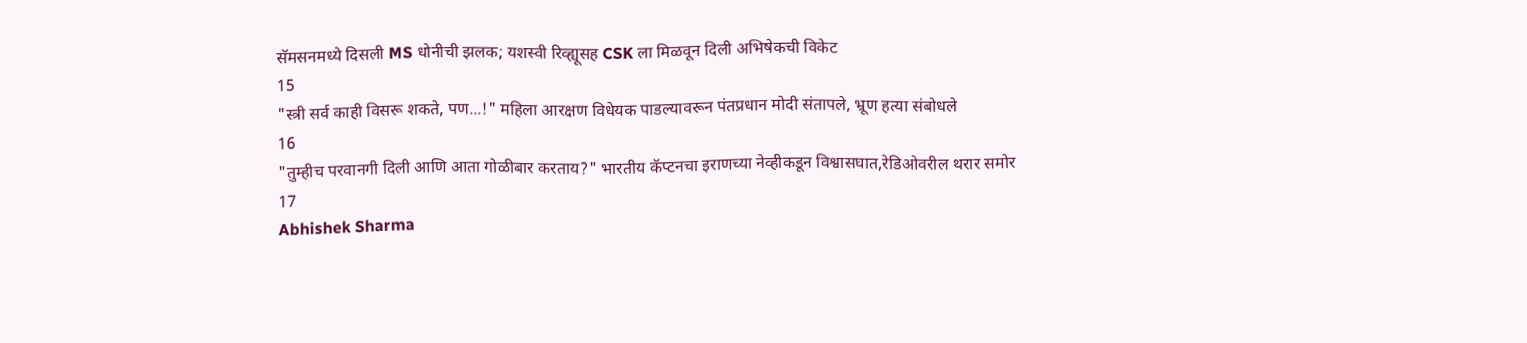सॅमसनमध्ये दिसली MS धोनीची झलक; यशस्वी रिव्ह्यूसह CSK ला मिळवून दिली अभिषेकची विकेट
15
"स्त्री सर्व काही विसरू शकते, पण...!" महिला आरक्षण विधेयक पाडल्यावरून पंतप्रधान मोदी संतापले, भ्रूण हत्या संबोधले
16
"तुम्हीच परवानगी दिली आणि आता गोळीबार करताय?" भारतीय कॅप्टनचा इराणच्या नेव्हीकडून विश्वासघात,रेडिओवरील थरार समोर
17
Abhishek Sharma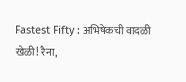Fastest Fifty : अभिषेकची वादळी खेळी! रैना,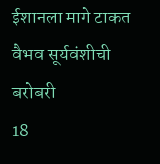ईशानला मागे टाकत वैभव सूर्यवंशीची बरोबरी
18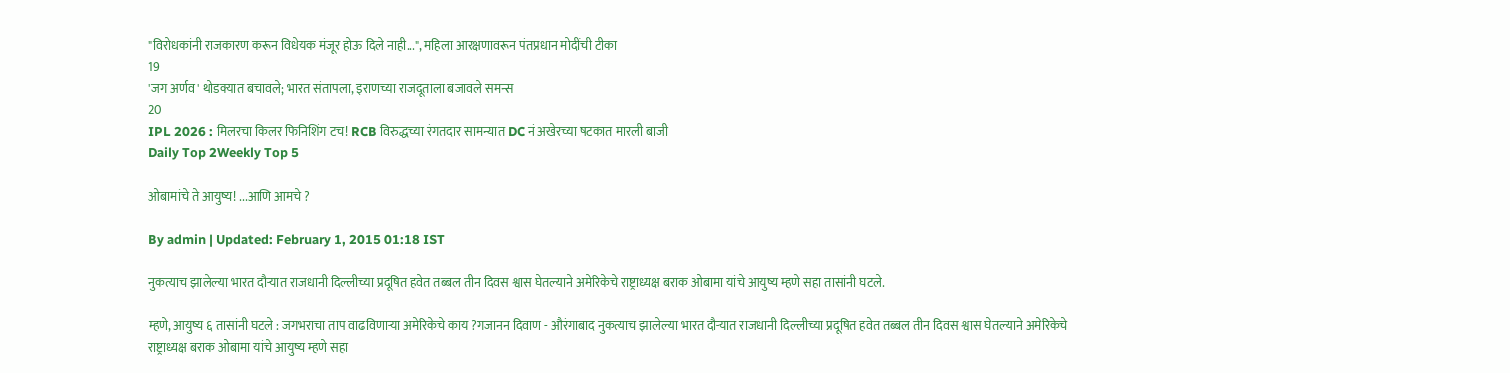"विरोधकांनी राजकारण करून विधेयक मंजूर होऊ दिले नाही...", महिला आरक्षणावरून पंतप्रधान मोदींची टीका
19
'जग अर्णव' थोडक्यात बचावले; भारत संतापला, इराणच्या राजदूताला बजावले समन्स
20
IPL 2026 : मिलरचा किलर फिनिशिंग टच! RCB विरुद्धच्या रंगतदार सामन्यात DC नं अखेरच्या षटकात मारली बाजी
Daily Top 2Weekly Top 5

ओबामांचे ते आयुष्य! ...आणि आमचे ?

By admin | Updated: February 1, 2015 01:18 IST

नुकत्याच झालेल्या भारत दौऱ्यात राजधानी दिल्लीच्या प्रदूषित हवेत तब्बल तीन दिवस श्वास घेतल्याने अमेरिकेचे राष्ट्राध्यक्ष बराक ओबामा यांचे आयुष्य म्हणे सहा तासांनी घटले.

म्हणे, आयुष्य ६ तासांनी घटले : जगभराचा ताप वाढविणाऱ्या अमेरिकेचे काय ?गजानन दिवाण - औरंगाबाद नुकत्याच झालेल्या भारत दौऱ्यात राजधानी दिल्लीच्या प्रदूषित हवेत तब्बल तीन दिवस श्वास घेतल्याने अमेरिकेचे राष्ट्राध्यक्ष बराक ओबामा यांचे आयुष्य म्हणे सहा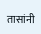तासांनी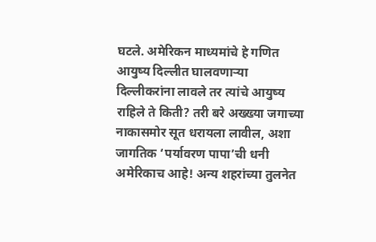घटले. अमेरिकन माध्यमांचे हे गणित आयुष्य दिल्लीत घालवणाऱ्या दिल्लीकरांना लावले तर त्यांचे आयुष्य राहिले ते किती? तरी बरे अख्ख्या जगाच्या नाकासमोर सूत धरायला लावील, अशा जागतिक ‘पर्यावरण पापा’ची धनी अमेरिकाच आहे! अन्य शहरांच्या तुलनेत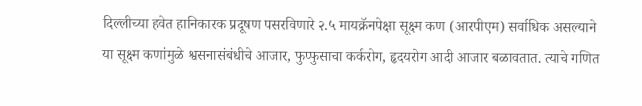दिल्लीच्या हवेत हानिकारक प्रदूषण पसरविणारे २.५ मायक्रॅनपेक्षा सूक्ष्म कण (आरपीएम) सर्वाधिक असल्याने या सूक्ष्म कणांमुळे श्वसनासंबंधीचे आजार, फुप्फुसाचा कर्करोग, हृदयरोग आदी आजार बळावतात. त्याचे गणित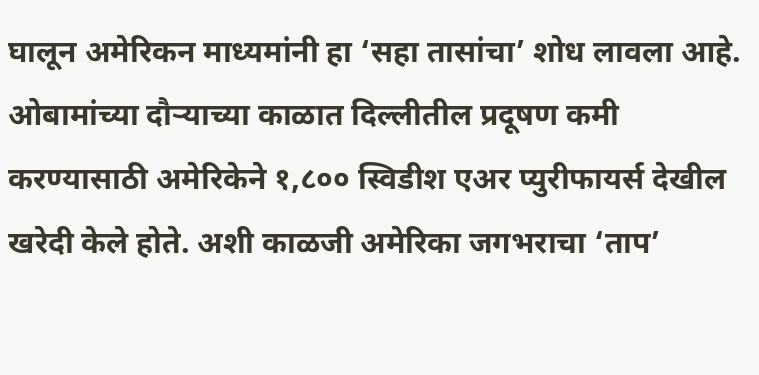घालून अमेरिकन माध्यमांनी हा ‘सहा तासांचा’ शोध लावला आहे. ओबामांच्या दौऱ्याच्या काळात दिल्लीतील प्रदूषण कमी करण्यासाठी अमेरिकेने १,८०० स्विडीश एअर प्युरीफायर्स देखील खरेदी केले होते. अशी काळजी अमेरिका जगभराचा ‘ताप’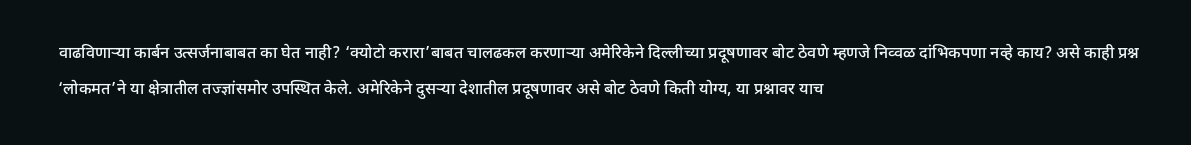वाढविणाऱ्या कार्बन उत्सर्जनाबाबत का घेत नाही? ‘क्योटो करारा’बाबत चालढकल करणाऱ्या अमेरिकेने दिल्लीच्या प्रदूषणावर बोट ठेवणे म्हणजे निव्वळ दांभिकपणा नव्हे काय? असे काही प्रश्न ‘लोकमत’ने या क्षेत्रातील तज्ज्ञांसमोर उपस्थित केले. अमेरिकेने दुसऱ्या देशातील प्रदूषणावर असे बोट ठेवणे किती योग्य, या प्रश्नावर याच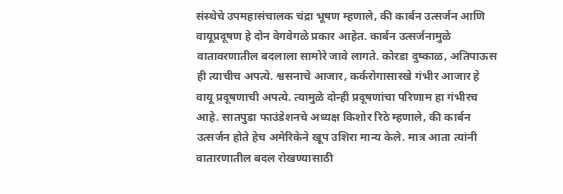संस्थेचे उपमहासंचालक चंद्रा भूषण म्हणाले, की कार्बन उत्सर्जन आणि वायूप्रदूषण हे दोन वेगवेगळे प्रकार आहेत. कार्बन उत्सर्जनामुळे वातावरणातील बदलाला सामोरे जावे लागते. कोरडा दुष्काळ, अतिपाऊस ही त्याचीच अपत्ये. श्वसनाचे आजार, कर्करोगासारखे गंभीर आजार हे वायू प्रदूषणाची अपत्ये. त्यामुळे दोन्ही प्रदूषणांचा परिणाम हा गंभीरच आहे. सातपुडा फाउंडेशनचे अध्यक्ष किशोर रिठे म्हणाले, की कार्बन उत्सर्जन होते हेच अमेरिकेने खूप उशिरा मान्य केले. मात्र आता त्यांनी वातारणातील बदल रोखण्यासाठी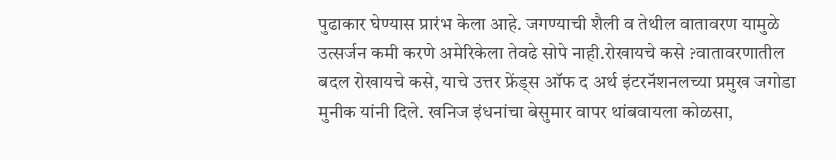पुढाकार घेण्यास प्रारंभ केला आहे. जगण्याची शैली व तेथील वातावरण यामुळे उत्सर्जन कमी करणे अमेरिकेला तेवढे सोपे नाही.रोखायचे कसे ?वातावरणातील बदल रोखायचे कसे, याचे उत्तर फ्रेंड्स ऑफ द अर्थ इंटरनॅशनलच्या प्रमुख जगोडा मुनीक यांनी दिले. खनिज इंधनांचा बेसुमार वापर थांबवायला कोळसा,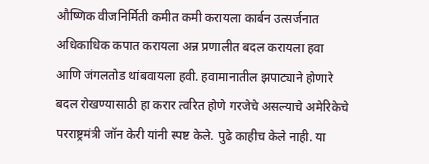औष्णिक वीजनिर्मिती कमीत कमी करायला कार्बन उत्सर्जनात अधिकाधिक कपात करायला अन्न प्रणालीत बदल करायला हवा आणि जंगलतोड थांबवायला हवी. हवामानातील झपाट्याने होणारे बदल रोखण्यासाठी हा करार त्वरित होणे गरजेचे असल्याचे अमेरिकेचे परराष्ट्रमंत्री जॉन केरी यांनी स्पष्ट केले. पुढे काहीच केले नाही. या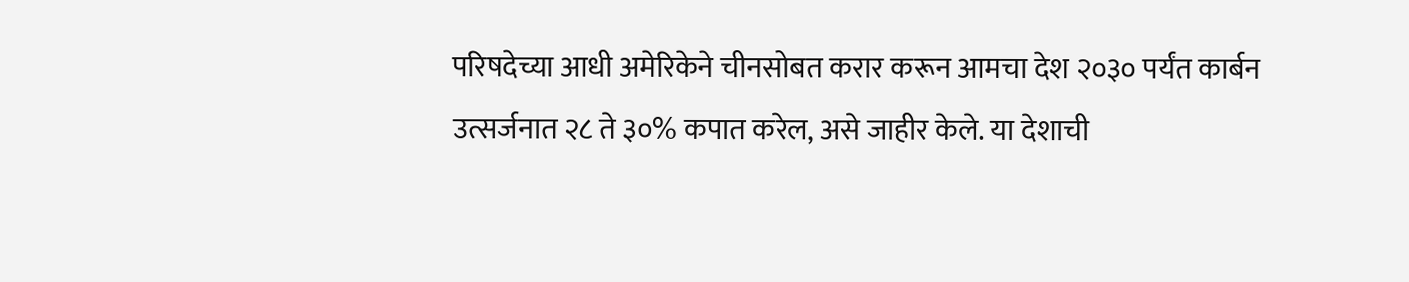परिषदेच्या आधी अमेरिकेने चीनसोबत करार करून आमचा देश २०३० पर्यंत कार्बन उत्सर्जनात २८ ते ३०% कपात करेल, असे जाहीर केले. या देशाची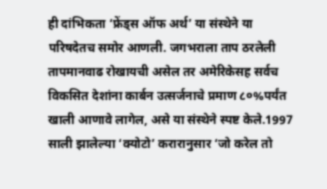ही दांभिकता ‘फ्रेंड्स ऑफ अर्थ’ या संस्थेने या परिषदेतच समोर आणली. जगभराला ताप ठरलेली तापमानवाढ रोखायची असेल तर अमेरिकेसह सर्वच विकसित देशांना कार्बन उत्सर्जनाचे प्रमाण ८०%पर्यंत खाली आणावे लागेल, असे या संस्थेने स्पष्ट केले.1997 साली झालेल्या ‘क्योटो’ करारानुसार ‘जो करेल तो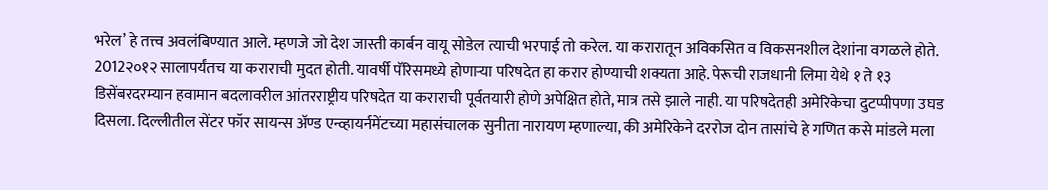भरेल’ हे तत्त्व अवलंबिण्यात आले. म्हणजे जो देश जास्ती कार्बन वायू सोडेल त्याची भरपाई तो करेल. या करारातून अविकसित व विकसनशील देशांना वगळले होते. 2012२०१२ सालापर्यंतच या कराराची मुदत होती. यावर्षी पॅरिसमध्ये होणाऱ्या परिषदेत हा करार होण्याची शक्यता आहे. पेरूची राजधानी लिमा येथे १ ते १३ डिसेंबरदरम्यान हवामान बदलावरील आंतरराष्ट्रीय परिषदेत या कराराची पूर्वतयारी होणे अपेक्षित होते, मात्र तसे झाले नाही. या परिषदेतही अमेरिकेचा दुटप्पीपणा उघड दिसला. दिल्लीतील सेंटर फॉर सायन्स अ‍ॅण्ड एन्व्हायर्नमेंटच्या महासंचालक सुनीता नारायण म्हणाल्या, की अमेरिकेने दररोज दोन तासांचे हे गणित कसे मांडले मला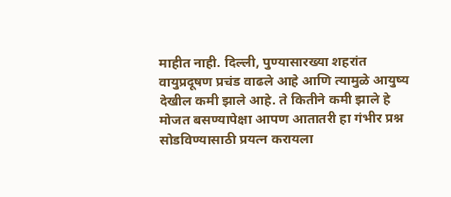माहीत नाही. दिल्ली, पुण्यासारख्या शहरांत वायुप्रदूषण प्रचंड वाढले आहे आणि त्यामुळे आयुष्य देखील कमी झाले आहे. ते कितीने कमी झाले हे मोजत बसण्यापेक्षा आपण आतातरी हा गंभीर प्रश्न सोडविण्यासाठी प्रयत्न करायला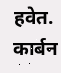हवेत. कार्बन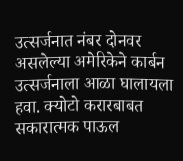उत्सर्जनात नंबर दोनवर असलेल्या अमेरिकेने कार्बन उत्सर्जनाला आळा घालायला हवा. क्योटो करारबाबत सकारात्मक पाऊल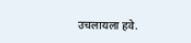उचलायला हवे.